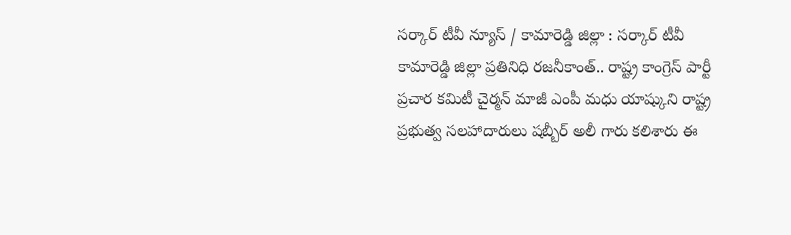సర్కార్ టీవీ న్యూస్ / కామారెడ్డి జిల్లా : సర్కార్ టీవీ కామారెడ్డి జిల్లా ప్రతినిధి రజనీకాంత్.. రాష్ట్ర కాంగ్రెస్ పార్టీ ప్రచార కమిటీ చైర్మన్ మాజీ ఎంపీ మధు యాష్కుని రాష్ట్ర ప్రభుత్వ సలహాదారులు షబ్బీర్ అలీ గారు కలిశారు ఈ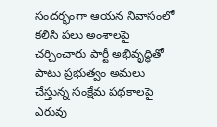సందర్భంగా ఆయన నివాసంలో కలిసి పలు అంశాలపై చర్చించారు పార్టీ అభివృద్ధితో పాటు ప్రభుత్వం అమలు చేస్తున్న సంక్షేమ పథకాలపై ఎరువు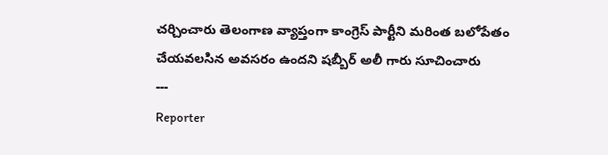చర్చించారు తెలంగాణ వ్యాప్తంగా కాంగ్రెస్ పార్టీని మరింత బలోపేతం చేయవలసిన అవసరం ఉందని షబ్బీర్ అలీ గారు సూచించారు
---
Reporter